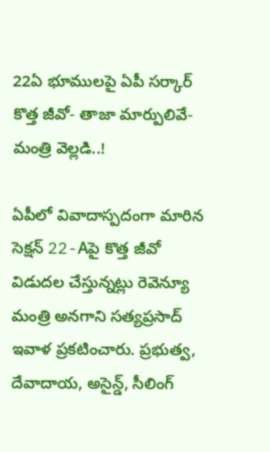22ఏ భూములపై ఏపీ సర్కార్ కొత్త జీవో- తాజా మార్పులివే-మంత్రి వెల్లడి..!

ఏపీలో వివాదాస్పదంగా మారిన సెక్షన్ 22-Aపై కొత్త జీవో విడుదల చేస్తున్నట్లు రెవెన్యూ మంత్రి అనగాని సత్యప్రసాద్ ఇవాళ ప్రకటించారు. ప్రభుత్వ, దేవాదాయ, అసైన్డ్, సీలింగ్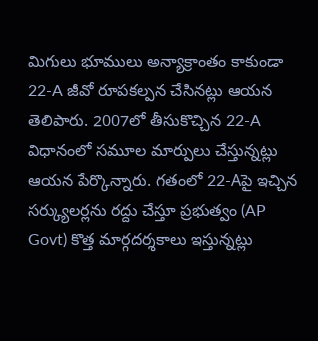మిగులు భూములు అన్యాక్రాంతం కాకుండా 22-A జీవో రూపకల్పన చేసినట్లు ఆయన తెలిపారు. 2007లో తీసుకొచ్చిన 22-A విధానంలో సమూల మార్పులు చేస్తున్నట్లు ఆయన పేర్కొన్నారు. గతంలో 22-Aపై ఇచ్చిన సర్క్యులర్లను రద్దు చేస్తూ ప్రభుత్వం (AP Govt) కొత్త మార్గదర్శకాలు ఇస్తున్నట్లు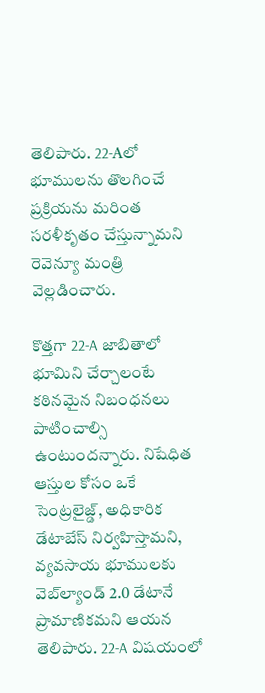తెలిపారు. 22-Aలో భూములను తొలగించే ప్రక్రియను మరింత సరళీకృతం చేస్తున్నామని రెవెన్యూ మంత్రి వెల్లడించారు.

కొత్తగా 22-A జాబితాలో భూమిని చేర్చాలంటే కఠినమైన నిబంధనలు పాటించాల్సి ఉంటుందన్నారు. నిషేధిత ఆస్తుల కోసం ఒకే సెంట్రలైజ్డ్, అధికారిక డేటాబేస్ నిర్వహిస్తామని, వ్యవసాయ భూములకు వెబ్‌ల్యాండ్ 2.0 డేటానే ప్రామాణికమని ఆయన తెలిపారు. 22-A విషయంలో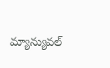మ్యాన్యువల్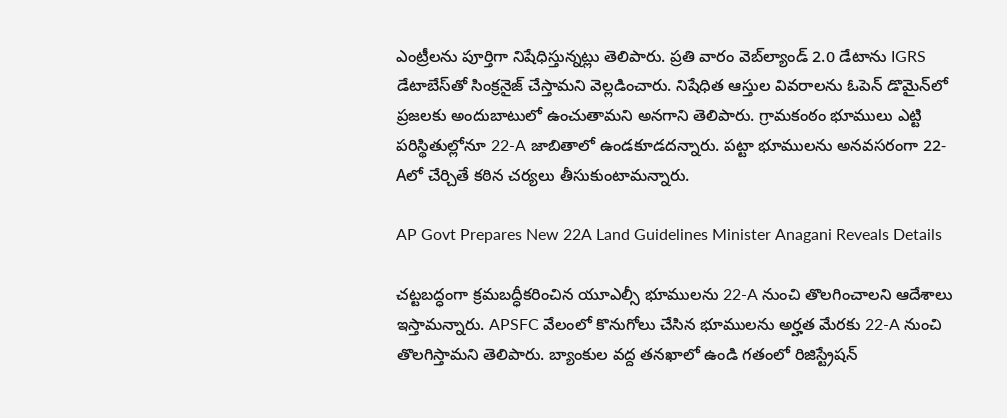ఎంట్రీలను పూర్తిగా నిషేధిస్తున్నట్లు తెలిపారు. ప్రతి వారం వెబ్‌ల్యాండ్ 2.0 డేటాను IGRS డేటాబేస్‌తో సింక్రనైజ్ చేస్తామని వెల్లడించారు. నిషేధిత ఆస్తుల వివరాలను ఓపెన్ డొమైన్‌లో ప్రజలకు అందుబాటులో ఉంచుతామని అనగాని తెలిపారు. గ్రామకంఠం భూములు ఎట్టి పరిస్థితుల్లోనూ 22-A జాబితాలో ఉండకూడదన్నారు. పట్టా భూములను అనవసరంగా 22-Aలో చేర్చితే కఠిన చర్యలు తీసుకుంటామన్నారు.

AP Govt Prepares New 22A Land Guidelines Minister Anagani Reveals Details

చట్టబద్ధంగా క్రమబద్ధీకరించిన యూఎల్సీ భూములను 22-A నుంచి తొలగించాలని ఆదేశాలు ఇస్తామన్నారు. APSFC వేలంలో కొనుగోలు చేసిన భూములను అర్హత మేరకు 22-A నుంచి తొలగిస్తామని తెలిపారు. బ్యాంకుల వద్ద తనఖాలో ఉండి గతంలో రిజిస్ట్రేషన్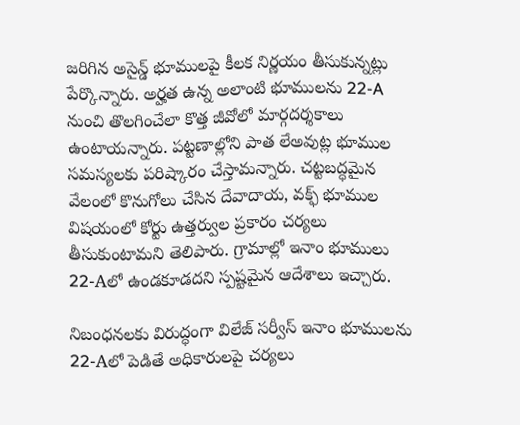జరిగిన అసైన్డ్ భూములపై కీలక నిర్ణయం తీసుకున్నట్లు పేర్కొన్నారు. అర్హత ఉన్న అలాంటి భూములను 22-A నుంచి తొలగించేలా కొత్త జీవోలో మార్గదర్శకాలు ఉంటాయన్నారు. పట్టణాల్లోని పాత లేఅవుట్ల భూముల సమస్యలకు పరిష్కారం చేస్తామన్నారు. చట్టబద్ధమైన వేలంలో కొనుగోలు చేసిన దేవాదాయ, వక్ఫ్ భూముల విషయంలో కోర్టు ఉత్తర్వుల ప్రకారం చర్యలు తీసుకుంటామని తెలిపారు. గ్రామాల్లో ఇనాం భూములు 22-Aలో ఉండకూడదని స్పష్టమైన ఆదేశాలు ఇచ్చారు.

నిబంధనలకు విరుద్ధంగా విలేజ్ సర్వీస్ ఇనాం భూములను 22-Aలో పెడితే అధికారులపై చర్యలు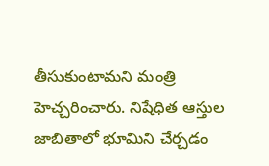తీసుకుంటామని మంత్రి హెచ్చరించారు. నిషేధిత ఆస్తుల జాబితాలో భూమిని చేర్చడం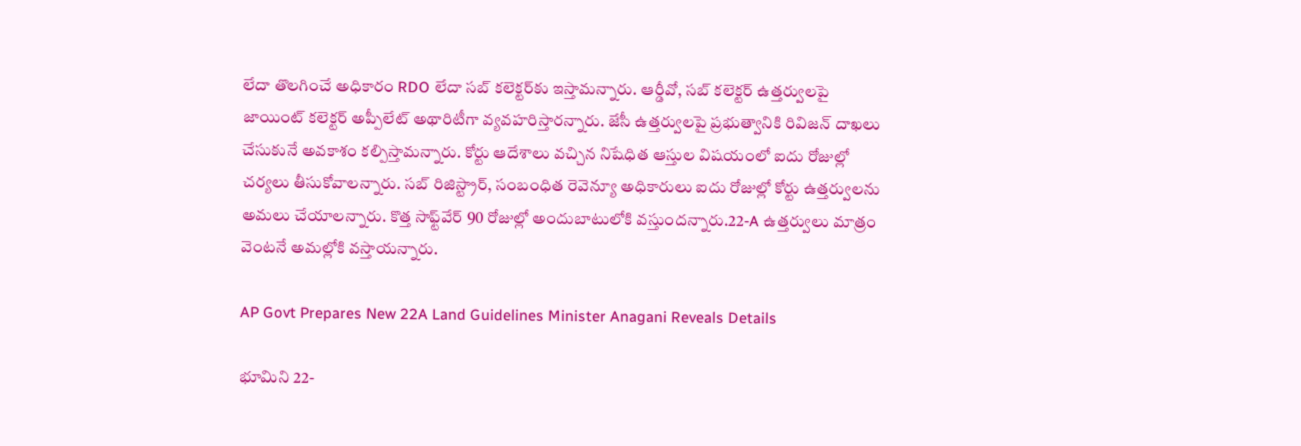లేదా తొలగించే అధికారం RDO లేదా సబ్ కలెక్టర్‌కు ఇస్తామన్నారు. ఆర్డీవో, సబ్ కలెక్టర్ ఉత్తర్వులపై జాయింట్ కలెక్టర్ అప్పీలేట్ అథారిటీగా వ్యవహరిస్తారన్నారు. జేసీ ఉత్తర్వులపై ప్రభుత్వానికి రివిజన్ దాఖలు చేసుకునే అవకాశం కల్పిస్తామన్నారు. కోర్టు ఆదేశాలు వచ్చిన నిషేధిత ఆస్తుల విషయంలో ఐదు రోజుల్లో చర్యలు తీసుకోవాలన్నారు. సబ్ రిజిస్ట్రార్, సంబంధిత రెవెన్యూ అధికారులు ఐదు రోజుల్లో కోర్టు ఉత్తర్వులను అమలు చేయాలన్నారు. కొత్త సాఫ్ట్‌వేర్ 90 రోజుల్లో అందుబాటులోకి వస్తుందన్నారు.22-A ఉత్తర్వులు మాత్రం వెంటనే అమల్లోకి వస్తాయన్నారు.

AP Govt Prepares New 22A Land Guidelines Minister Anagani Reveals Details

భూమిని 22-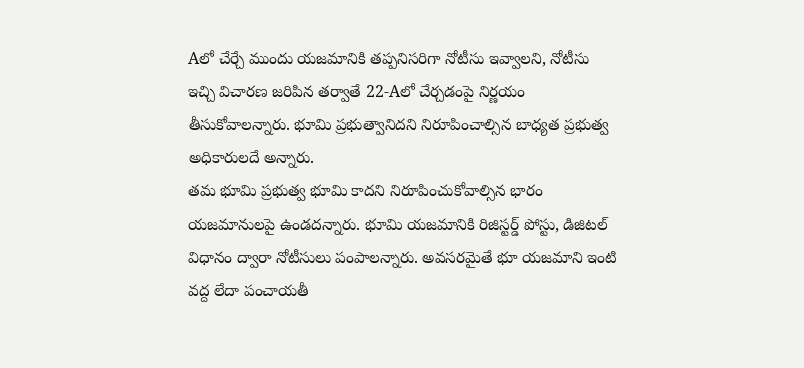Aలో చేర్చే ముందు యజమానికి తప్పనిసరిగా నోటీసు ఇవ్వాలని, నోటీసు ఇచ్చి విచారణ జరిపిన తర్వాతే 22-Aలో చేర్చడంపై నిర్ణయం తీసుకోవాలన్నారు. భూమి ప్రభుత్వానిదని నిరూపించాల్సిన బాధ్యత ప్రభుత్వ అధికారులదే అన్నారు.
తమ భూమి ప్రభుత్వ భూమి కాదని నిరూపించుకోవాల్సిన భారం యజమానులపై ఉండదన్నారు. భూమి యజమానికి రిజిస్టర్డ్ పోస్టు, డిజిటల్ విధానం ద్వారా నోటీసులు పంపాలన్నారు. అవసరమైతే భూ యజమాని ఇంటి వద్ద లేదా పంచాయతీ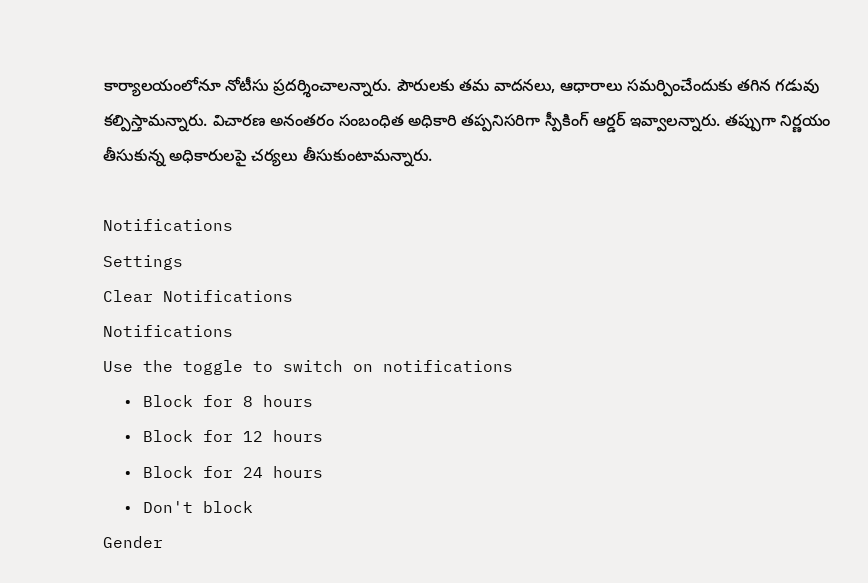కార్యాలయంలోనూ నోటీసు ప్రదర్శించాలన్నారు. పౌరులకు తమ వాదనలు, ఆధారాలు సమర్పించేందుకు తగిన గడువు కల్పిస్తామన్నారు. విచారణ అనంతరం సంబంధిత అధికారి తప్పనిసరిగా స్పీకింగ్ ఆర్డర్ ఇవ్వాలన్నారు. తప్పుగా నిర్ణయం తీసుకున్న అధికారులపై చర్యలు తీసుకుంటామన్నారు.

Notifications
Settings
Clear Notifications
Notifications
Use the toggle to switch on notifications
  • Block for 8 hours
  • Block for 12 hours
  • Block for 24 hours
  • Don't block
Gender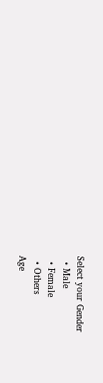Select your Gender
  • Male
  • Female
  • Others
Age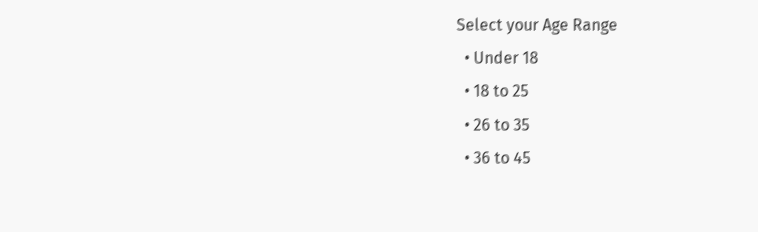Select your Age Range
  • Under 18
  • 18 to 25
  • 26 to 35
  • 36 to 45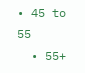• 45 to 55
  • 55+